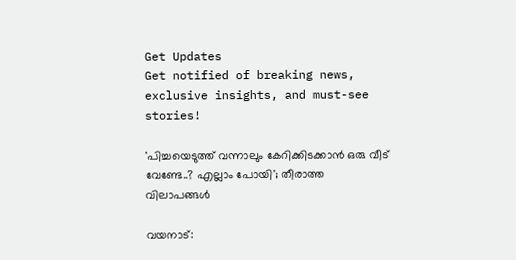Get Updates
Get notified of breaking news, exclusive insights, and must-see stories!

'പിച്ചയെടുത്ത് വന്നാലും കേറിക്കിടക്കാന്‍ ഒരു വീട് വേണ്ടേ..? എല്ലാം പോയി'; തീരാത്ത വിലാപങ്ങള്‍

വയനാട്: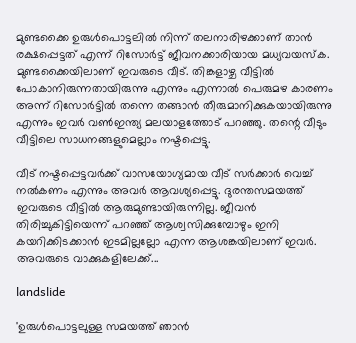മുണ്ടക്കൈ ഉരുള്‍പൊട്ടലില്‍ നിന്ന് തലനാരിഴക്കാണ് താന്‍ രക്ഷപ്പെട്ടത് എന്ന് റിസോര്‍ട്ട് ജീവനക്കാരിയായ മധ്യവയസ്‌ക. മുണ്ടക്കൈയിലാണ് ഇവരുടെ വീട്. തിങ്കളാഴ്ച വീട്ടില്‍ പോകാനിരുന്നതായിരുന്നു എന്നും എന്നാല്‍ പെരുമഴ കാരണം അന്ന് റിസോര്‍ട്ടില്‍ തന്നെ തങ്ങാന്‍ തീരുമാനിക്കുകയായിരുന്നു എന്നും ഇവര്‍ വണ്‍ഇന്ത്യ മലയാളത്തോട് പറഞ്ഞു. തന്റെ വീടും വീട്ടിലെ സാധനങ്ങളുമെല്ലാം നഷ്ടപ്പെട്ടു.

വീട് നഷ്ടപ്പെട്ടവര്‍ക്ക് വാസയോഗ്യമായ വീട് സര്‍ക്കാര്‍ വെച്ച് നല്‍കണം എന്നും അവര്‍ ആവശ്യപ്പെട്ടു. ദുരന്തസമയത്ത് ഇവരുടെ വീട്ടില്‍ ആരുമുണ്ടായിരുന്നില്ല. ജീവന്‍ തിരിച്ചുകിട്ടിയെന്ന് പറഞ്ഞ് ആശ്വസിക്കുമ്പോഴും ഇനി കയറിക്കിടക്കാന്‍ ഇടമില്ലല്ലോ എന്ന ആശങ്കയിലാണ് ഇവര്‍. അവരുടെ വാക്കുകളിലേക്ക്...

landslide

'ഉരുള്‍പൊട്ടലുള്ള സമയത്ത് ഞാന്‍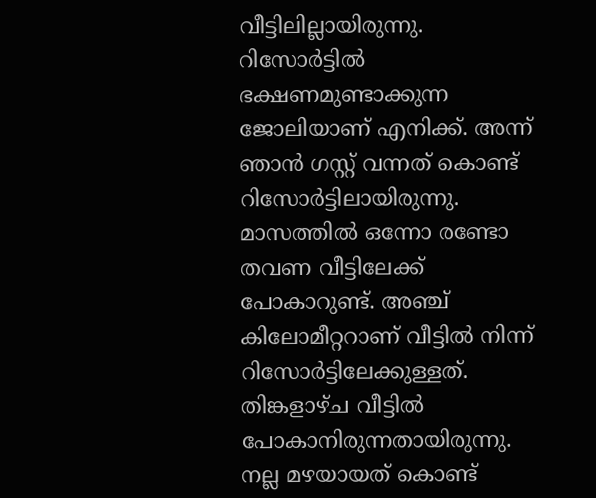വീട്ടിലില്ലായിരുന്നു. റിസോര്‍ട്ടില്‍ ഭക്ഷണമുണ്ടാക്കുന്ന ജോലിയാണ് എനിക്ക്. അന്ന് ഞാന്‍ ഗസ്റ്റ് വന്നത് കൊണ്ട് റിസോര്‍ട്ടിലായിരുന്നു. മാസത്തില്‍ ഒന്നോ രണ്ടോ തവണ വീട്ടിലേക്ക് പോകാറുണ്ട്. അഞ്ച് കിലോമീറ്ററാണ് വീട്ടില്‍ നിന്ന് റിസോര്‍ട്ടിലേക്കുള്ളത്. തിങ്കളാഴ്ച വീട്ടില്‍ പോകാനിരുന്നതായിരുന്നു. നല്ല മഴയായത് കൊണ്ട്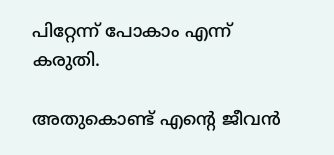പിറ്റേന്ന് പോകാം എന്ന് കരുതി.

അതുകൊണ്ട് എന്റെ ജീവന്‍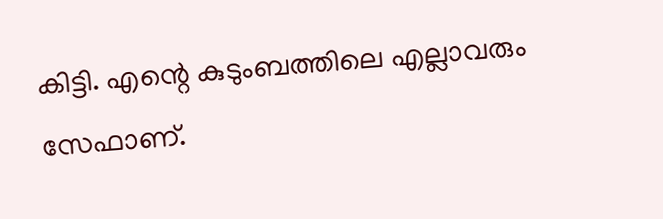കിട്ടി. എന്റെ കുടുംബത്തിലെ എല്ലാവരും സേഫാണ്.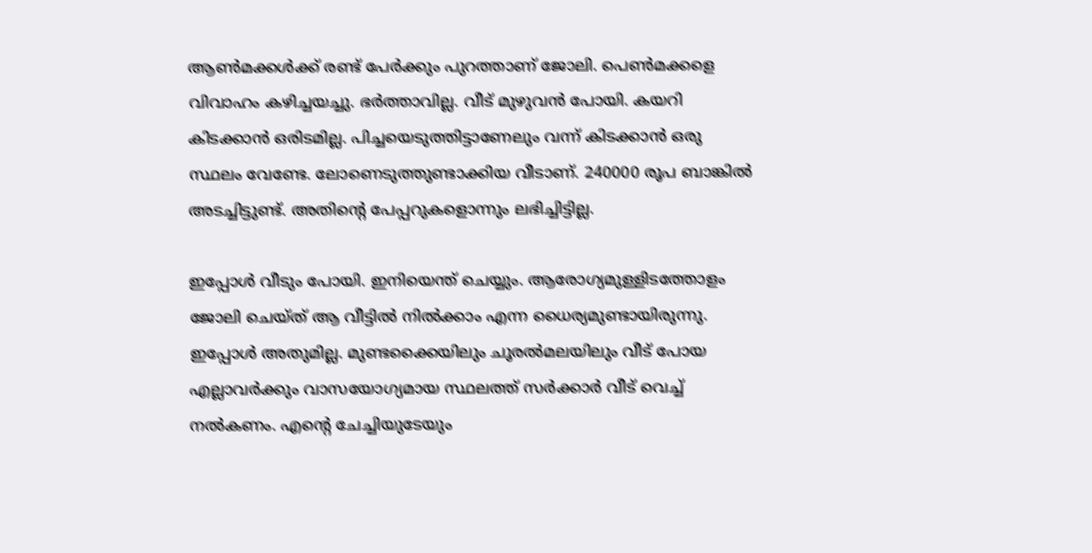ആണ്‍മക്കള്‍ക്ക് രണ്ട് പേര്‍ക്കും പുറത്താണ് ജോലി. പെണ്‍മക്കളെ വിവാഹം കഴിച്ചയച്ചു. ഭര്‍ത്താവില്ല. വീട് മുഴുവന്‍ പോയി. കയറി കിടക്കാന്‍ ഒരിടമില്ല. പിച്ചയെടുത്തിട്ടാണേലും വന്ന് കിടക്കാന്‍ ഒരു സ്ഥലം വേണ്ടേ. ലോണെടുത്തുണ്ടാക്കിയ വീടാണ്. 240000 രൂപ ബാങ്കില്‍ അടച്ചിട്ടുണ്ട്. അതിന്റെ പേപ്പറുകളൊന്നും ലഭിച്ചിട്ടില്ല.

ഇപ്പോള്‍ വീടും പോയി. ഇനിയെന്ത് ചെയ്യും. ആരോഗ്യമുള്ളിടത്തോളം ജോലി ചെയ്ത് ആ വീട്ടില്‍ നില്‍ക്കാം എന്ന ധൈര്യമുണ്ടായിരുന്നു. ഇപ്പോള്‍ അതുമില്ല. മുണ്ടക്കൈയിലും ചൂരല്‍മലയിലും വീട് പോയ എല്ലാവര്‍ക്കും വാസയോഗ്യമായ സ്ഥലത്ത് സര്‍ക്കാര്‍ വീട് വെച്ച് നല്‍കണം. എന്റെ ചേച്ചിയുടേയും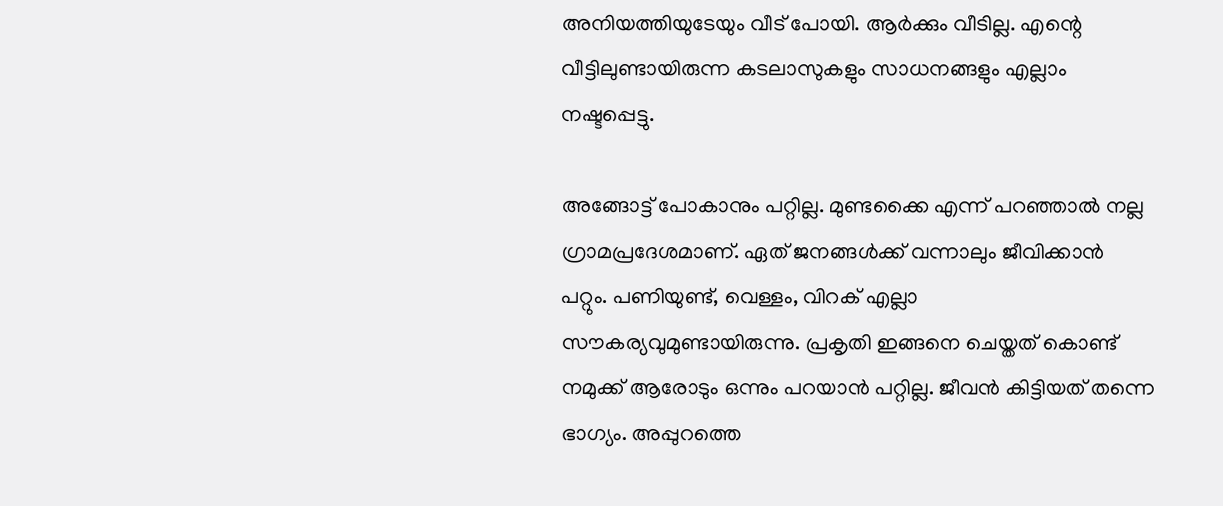അനിയത്തിയുടേയും വീട് പോയി. ആര്‍ക്കും വീടില്ല. എന്റെ വീട്ടിലുണ്ടായിരുന്ന കടലാസുകളും സാധനങ്ങളും എല്ലാം നഷ്ടപ്പെട്ടു.

അങ്ങോട്ട് പോകാനും പറ്റില്ല. മുണ്ടക്കൈ എന്ന് പറഞ്ഞാല്‍ നല്ല ഗ്രാമപ്രദേശമാണ്. ഏത് ജനങ്ങള്‍ക്ക് വന്നാലും ജീവിക്കാന്‍ പറ്റും. പണിയുണ്ട്, വെള്ളം, വിറക് എല്ലാ സൗകര്യവുമുണ്ടായിരുന്നു. പ്രകൃതി ഇങ്ങനെ ചെയ്തത് കൊണ്ട് നമുക്ക് ആരോടും ഒന്നും പറയാന്‍ പറ്റില്ല. ജീവന്‍ കിട്ടിയത് തന്നെ ഭാഗ്യം. അപ്പുറത്തെ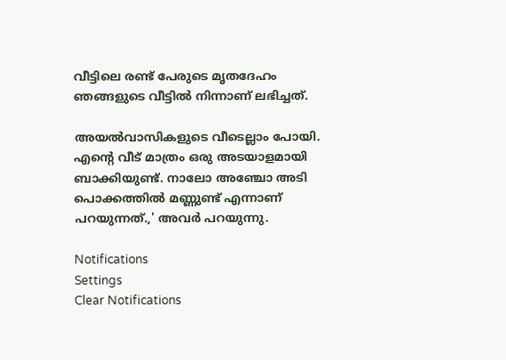വീട്ടിലെ രണ്ട് പേരുടെ മൃതദേഹം ഞങ്ങളുടെ വീട്ടില്‍ നിന്നാണ് ലഭിച്ചത്.

അയല്‍വാസികളുടെ വീടെല്ലാം പോയി. എന്റെ വീട് മാത്രം ഒരു അടയാളമായി ബാക്കിയുണ്ട്. നാലോ അഞ്ചോ അടി പൊക്കത്തില്‍ മണ്ണുണ്ട് എന്നാണ് പറയുന്നത്.,' അവര്‍ പറയുന്നു.

Notifications
Settings
Clear Notifications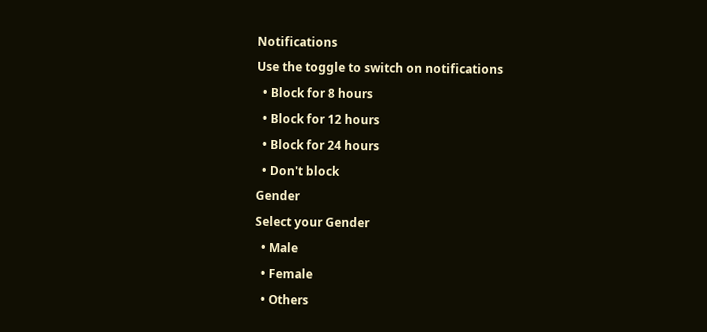Notifications
Use the toggle to switch on notifications
  • Block for 8 hours
  • Block for 12 hours
  • Block for 24 hours
  • Don't block
Gender
Select your Gender
  • Male
  • Female
  • Others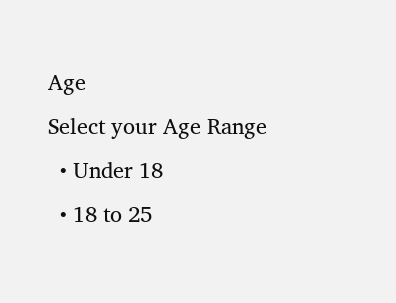Age
Select your Age Range
  • Under 18
  • 18 to 25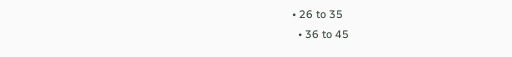• 26 to 35
  • 36 to 45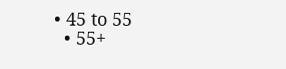• 45 to 55
  • 55+